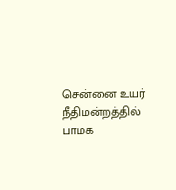சென்னை உயர் நீதிமன்றத்தில் பாமக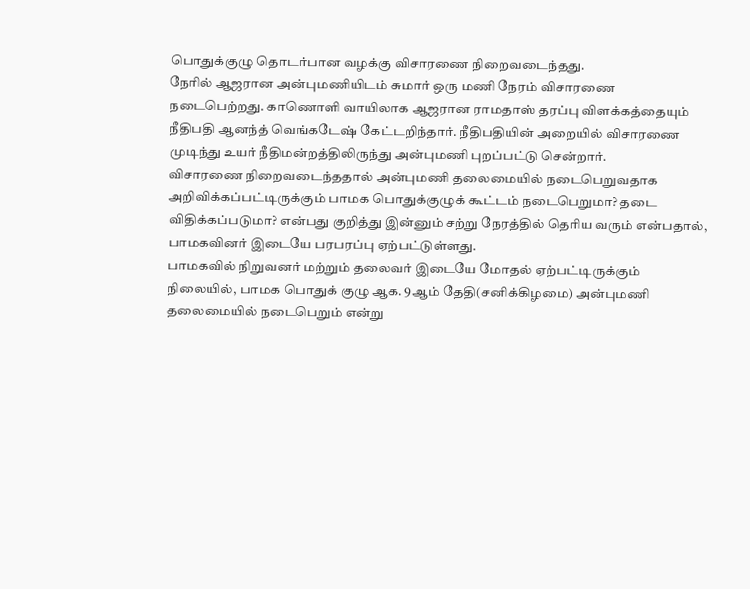பொதுக்குழு தொடர்பான வழக்கு விசாரணை நிறைவடைந்தது.
நேரில் ஆஜரான அன்புமணியிடம் சுமார் ஒரு மணி நேரம் விசாரணை நடைபெற்றது. காணொளி வாயிலாக ஆஜரான ராமதாஸ் தரப்பு விளக்கத்தையும் நீதிபதி ஆனந்த் வெங்கடேஷ் கேட்டறிந்தார். நீதிபதியின் அறையில் விசாரணை முடிந்து உயர் நீதிமன்றத்திலிருந்து அன்புமணி புறப்பட்டு சென்றார்.
விசாரணை நிறைவடைந்ததால் அன்புமணி தலைமையில் நடைபெறுவதாக அறிவிக்கப்பட்டிருக்கும் பாமக பொதுக்குழுக் கூட்டம் நடைபெறுமா? தடை விதிக்கப்படுமா? என்பது குறித்து இன்னும் சற்று நேரத்தில் தெரிய வரும் என்பதால், பாமகவினர் இடையே பரபரப்பு ஏற்பட்டுள்ளது.
பாமகவில் நிறுவனர் மற்றும் தலைவர் இடையே மோதல் ஏற்பட்டிருக்கும் நிலையில், பாமக பொதுக் குழு ஆக. 9ஆம் தேதி(சனிக்கிழமை) அன்புமணி தலைமையில் நடைபெறும் என்று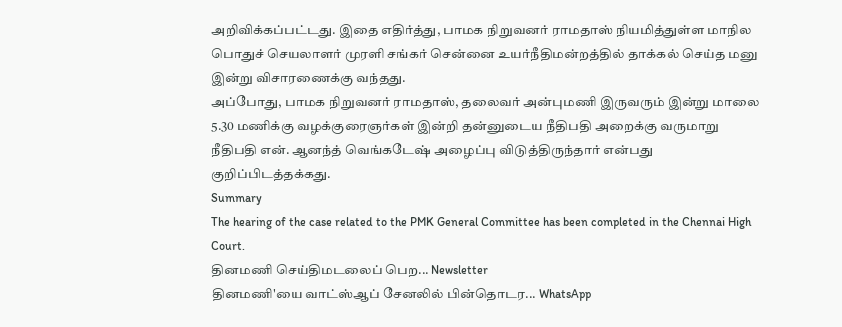அறிவிக்கப்பட்டது. இதை எதிர்த்து, பாமக நிறுவனர் ராமதாஸ் நியமித்துள்ள மாநில பொதுச் செயலாளர் முரளி சங்கர் சென்னை உயர்நீதிமன்றத்தில் தாக்கல் செய்த மனு இன்று விசாரணைக்கு வந்தது.
அப்போது, பாமக நிறுவனர் ராமதாஸ், தலைவர் அன்புமணி இருவரும் இன்று மாலை 5.30 மணிக்கு வழக்குரைஞர்கள் இன்றி தன்னுடைய நீதிபதி அறைக்கு வருமாறு நீதிபதி என். ஆனந்த் வெங்கடேஷ் அழைப்பு விடுத்திருந்தார் என்பது குறிப்பிடத்தக்கது.
Summary
The hearing of the case related to the PMK General Committee has been completed in the Chennai High Court.
தினமணி செய்திமடலைப் பெற... Newsletter
தினமணி'யை வாட்ஸ்ஆப் சேனலில் பின்தொடர... WhatsApp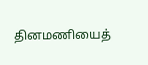தினமணியைத்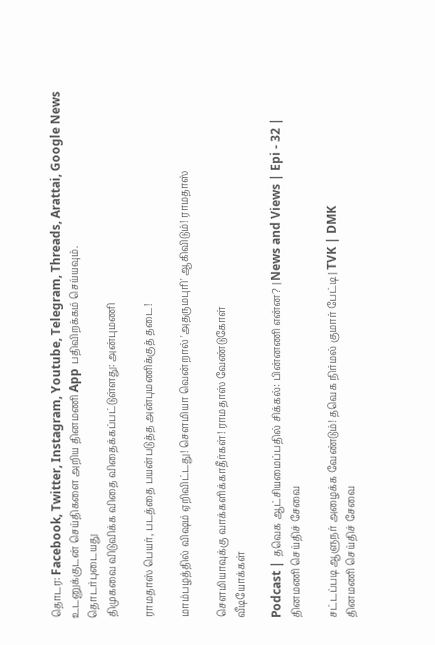தொடர: Facebook, Twitter, Instagram, Youtube, Telegram, Threads, Arattai, Google News
உடனுக்குடன் செய்திகளை அறிய தினமணி App பதிவிறக்கம் செய்யவும்.
தொடர்புடையது
திமுகவை விடுவிக்க விதை விதைக்கப்பட்டுள்ளது: அன்புமணி

ராமதாஸ் பெயர், படத்தை பயன்படுத்த அன்புமணிக்குத் தடை!

மாம்பழத்தில் விஷம் ஏறிவிட்டது! சௌமியா வென்றால் 'அதருமபுரி' ஆகிவிடும்! ராமதாஸ்

செளமியாவுக்கு வாக்களிக்காதீர்கள்! ராமதாஸ் வேண்டுகோள்
வீடியோக்கள்

Podcast | தவெக ஆட்சியமைப்பதில் சிக்கல்: பின்னணி என்ன? | News and Views | Epi - 32 |
தினமணி செய்திச் சேவை

சட்டப்படி ஆளுநர் அழைக்க வேண்டும்! தவெக நிர்மல் குமார் பேட்டி | TVK | DMK
தினமணி செய்திச் சேவை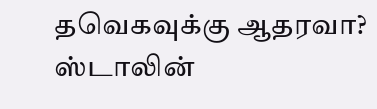தவெகவுக்கு ஆதரவா? ஸ்டாலின்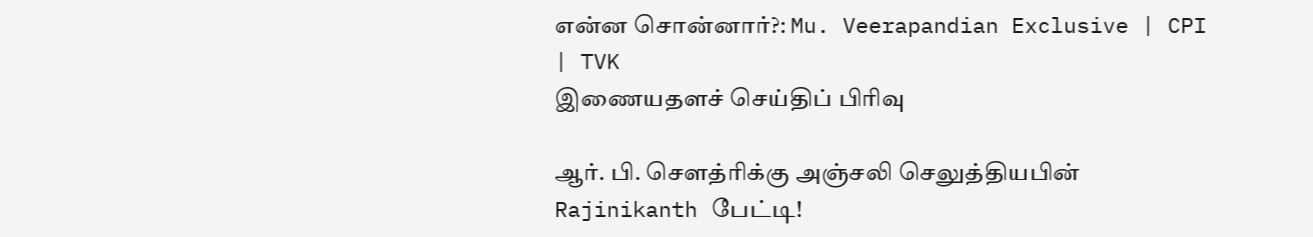என்ன சொன்னார்?: Mu. Veerapandian Exclusive | CPI | TVK
இணையதளச் செய்திப் பிரிவு

ஆர். பி. செளத்ரிக்கு அஞ்சலி செலுத்தியபின் Rajinikanth பேட்டி!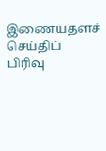இணையதளச் செய்திப் பிரிவு